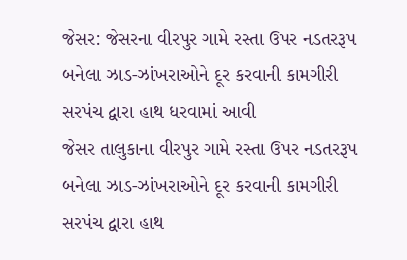જેસર: જેસરના વીરપુર ગામે રસ્તા ઉપર નડતરરૂપ બનેલા ઝાડ-ઝાંખરાઓને દૂર કરવાની કામગીરી સરપંચ દ્વારા હાથ ધરવામાં આવી
જેસર તાલુકાના વીરપુર ગામે રસ્તા ઉપર નડતરરૂપ બનેલા ઝાડ-ઝાંખરાઓને દૂર કરવાની કામગીરી સરપંચ દ્વારા હાથ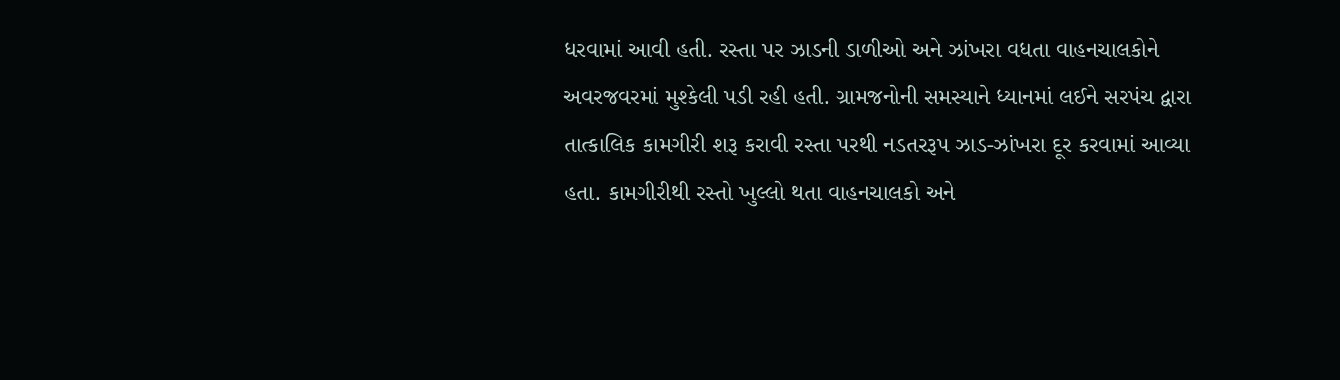ધરવામાં આવી હતી. રસ્તા પર ઝાડની ડાળીઓ અને ઝાંખરા વધતા વાહનચાલકોને અવરજવરમાં મુશ્કેલી પડી રહી હતી. ગ્રામજનોની સમસ્યાને ધ્યાનમાં લઈને સરપંચ દ્વારા તાત્કાલિક કામગીરી શરૂ કરાવી રસ્તા પરથી નડતરરૂપ ઝાડ-ઝાંખરા દૂર કરવામાં આવ્યા હતા. કામગીરીથી રસ્તો ખુલ્લો થતા વાહનચાલકો અને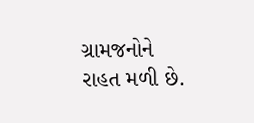ગ્રામજનોને રાહત મળી છે.